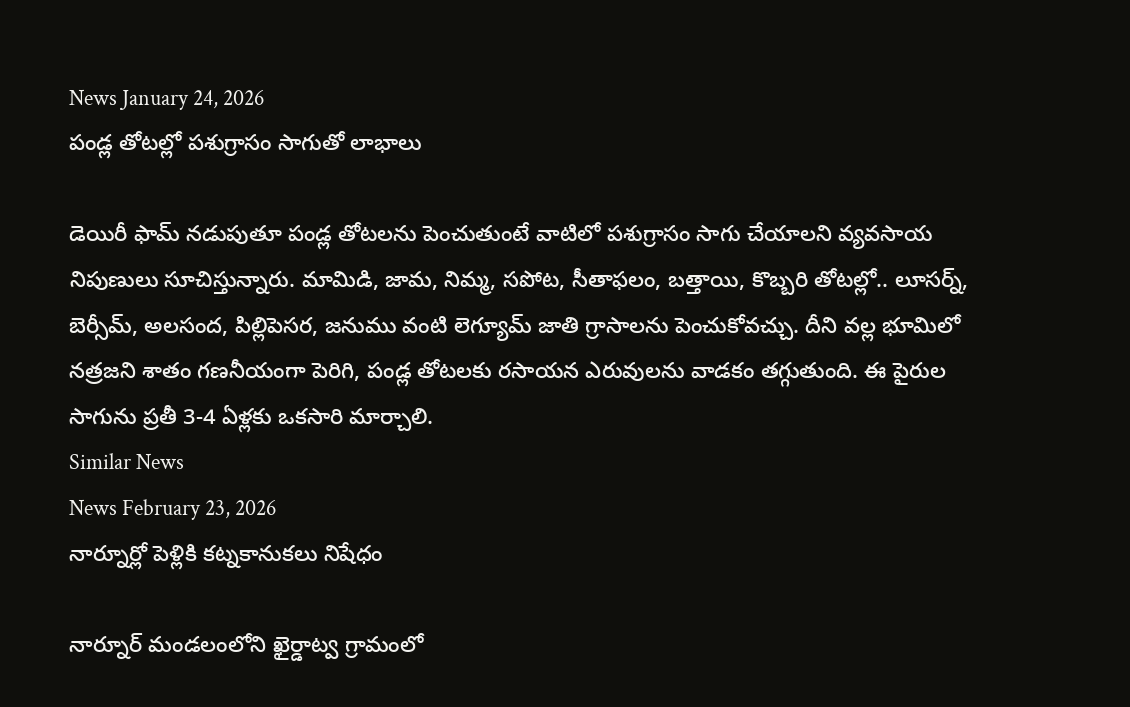News January 24, 2026
పండ్ల తోటల్లో పశుగ్రాసం సాగుతో లాభాలు

డెయిరీ ఫామ్ నడుపుతూ పండ్ల తోటలను పెంచుతుంటే వాటిలో పశుగ్రాసం సాగు చేయాలని వ్యవసాయ నిపుణులు సూచిస్తున్నారు. మామిడి, జామ, నిమ్మ, సపోట, సీతాఫలం, బత్తాయి, కొబ్బరి తోటల్లో.. లూసర్న్, బెర్సీమ్, అలసంద, పిల్లిపెసర, జనుము వంటి లెగ్యూమ్ జాతి గ్రాసాలను పెంచుకోవచ్చు. దీని వల్ల భూమిలో నత్రజని శాతం గణనీయంగా పెరిగి, పండ్ల తోటలకు రసాయన ఎరువులను వాడకం తగ్గుతుంది. ఈ పైరుల సాగును ప్రతీ 3-4 ఏళ్లకు ఒకసారి మార్చాలి.
Similar News
News February 23, 2026
నార్నూర్లో పెళ్లికి కట్నకానుకలు నిషేధం

నార్నూర్ మండలంలోని ఖైర్డాట్వ గ్రామంలో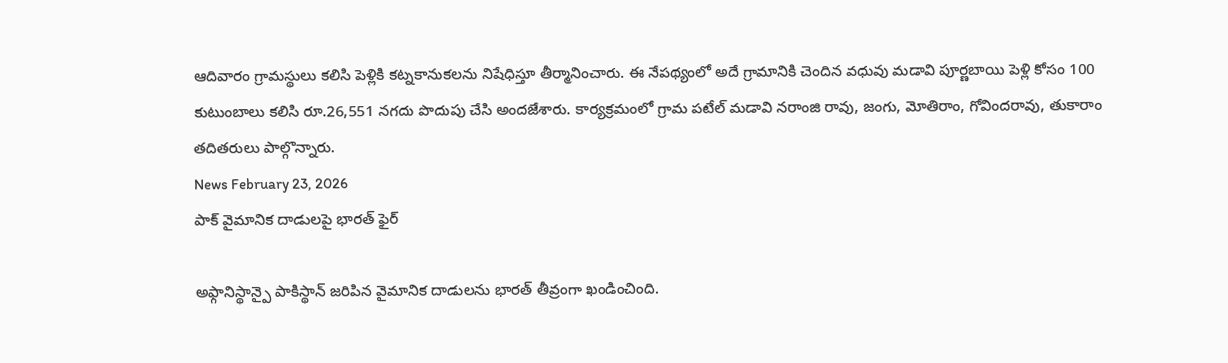ఆదివారం గ్రామస్థులు కలిసి పెళ్లికి కట్నకానుకలను నిషేధిస్తూ తీర్మానించారు. ఈ నేపథ్యంలో అదే గ్రామానికి చెందిన వధువు మడావి పూర్ణబాయి పెళ్లి కోసం 100 కుటుంబాలు కలిసి రూ.26,551 నగదు పొదుపు చేసి అందజేశారు. కార్యక్రమంలో గ్రామ పటేల్ మడావి నరాంజి రావు, జంగు, మోతిరాం, గోవిందరావు, తుకారాం తదితరులు పాల్గొన్నారు.
News February 23, 2026
పాక్ వైమానిక దాడులపై భారత్ ఫైర్

అఫ్గానిస్థాన్పై పాకిస్థాన్ జరిపిన వైమానిక దాడులను భారత్ తీవ్రంగా ఖండించింది.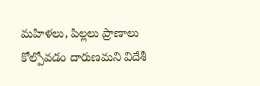మహిళలు, పిల్లలు ప్రాణాలు కోల్పోవడం దారుణమని విదేశీ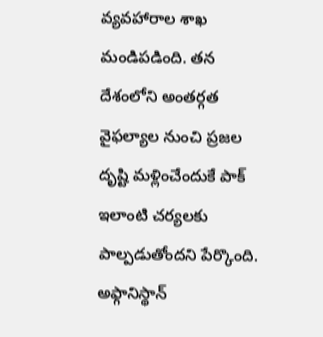వ్యవహారాల శాఖ మండిపడింది. తన దేశంలోని అంతర్గత వైఫల్యాల నుంచి ప్రజల దృష్టి మళ్లించేందుకే పాక్ ఇలాంటి చర్యలకు పాల్పడుతోందని పేర్కొంది. అఫ్గానిస్థాన్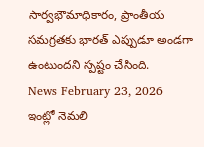సార్వభౌమాధికారం, ప్రాంతీయ సమగ్రతకు భారత్ ఎప్పుడూ అండగా ఉంటుందని స్పష్టం చేసింది.
News February 23, 2026
ఇంట్లో నెమలి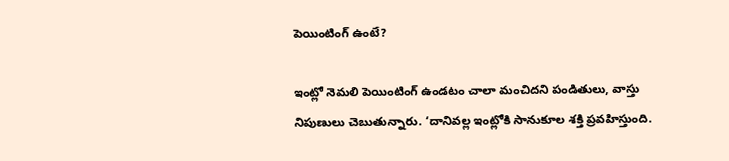పెయింటింగ్ ఉంటే?

ఇంట్లో నెమలి పెయింటింగ్ ఉండటం చాలా మంచిదని పండితులు, వాస్తు నిపుణులు చెబుతున్నారు. ‘దానివల్ల ఇంట్లోకి సానుకూల శక్తి ప్రవహిస్తుంది.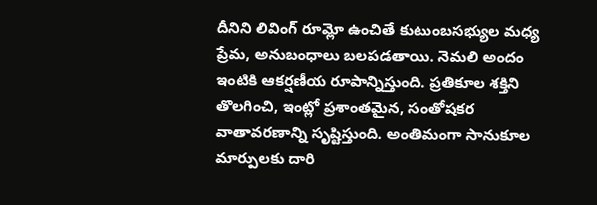దీనిని లివింగ్ రూమ్లో ఉంచితే కుటుంబసభ్యుల మధ్య ప్రేమ, అనుబంధాలు బలపడతాయి. నెమలి అందం ఇంటికి ఆకర్షణీయ రూపాన్నిస్తుంది. ప్రతికూల శక్తిని తొలగించి, ఇంట్లో ప్రశాంతమైన, సంతోషకర వాతావరణాన్ని సృష్టిస్తుంది. అంతిమంగా సానుకూల మార్పులకు దారి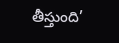తీస్తుంది’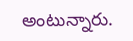అంటున్నారు.